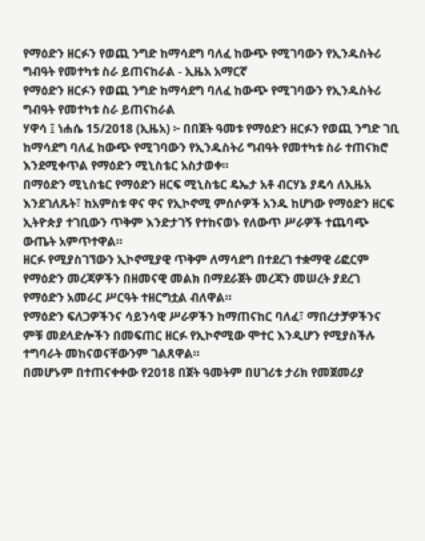የማዕድን ዘርፉን የወጪ ንግድ ከማሳደግ ባለፈ ከውጭ የሚገባውን የኢንዱስትሪ ግብዓት የመተካቱ ስራ ይጠናከራል - ኢዜአ አማርኛ
የማዕድን ዘርፉን የወጪ ንግድ ከማሳደግ ባለፈ ከውጭ የሚገባውን የኢንዱስትሪ ግብዓት የመተካቱ ስራ ይጠናከራል
ሃዋሳ ፤ ነሐሴ 15/2018 (ኢዜአ) ፦ በበጀት ዓመቱ የማዕድን ዘርፉን የወጪ ንግድ ገቢ ከማሳደግ ባለፈ ከውጭ የሚገባውን የኢንዱስትሪ ግብዓት የመተካቱ ስራ ተጠናክሮ እንደሚቀጥል የማዕድን ሚኒስቴር አስታወቀ።
በማዕድን ሚኒስቴር የማዕድን ዘርፍ ሚኒስቴር ዴኤታ አቶ ብርሃኔ ያዴሳ ለኢዜአ እንደገለጹት፣ ከአምስቱ ዋና ዋና የኢኮኖሚ ምሰሶዎች አንዱ ከሆነው የማዕድን ዘርፍ ኢትዮጵያ ተገቢውን ጥቅም እንድታገኝ የተከናወኑ የለውጥ ሥራዎች ተጨባጭ ውጤት አምጥተዋል።
ዘርፉ የሚያስገኘውን ኢኮኖሚያዊ ጥቅም ለማሳደግ በተደረገ ተቋማዊ ሪፎርም የማዕድን መረጃዎችን በዘመናዊ መልክ በማደራጀት መረጃን መሠረት ያደረገ የማዕድን አመራር ሥርዓት ተዘርግቷል ብለዋል።
የማዕድን ፍለጋዎችንና ሳይንሳዊ ሥራዎችን ከማጠናከር ባለፈ፣ ማበረታቻዎችንና ምቹ መደላድሎችን በመፍጠር ዘርፉ የኢኮኖሚው ሞተር እንዲሆን የሚያስችሉ ተግባራት መከናወናቸውንም ገልጸዋል።
በመሆኑም በተጠናቀቀው የ2018 በጀት ዓመትም በሀገሪቱ ታሪክ የመጀመሪያ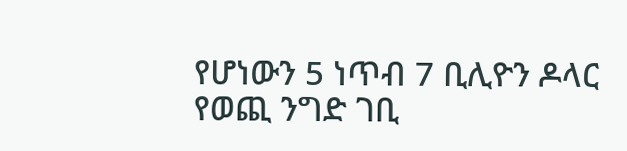የሆነውን 5 ነጥብ 7 ቢሊዮን ዶላር የወጪ ንግድ ገቢ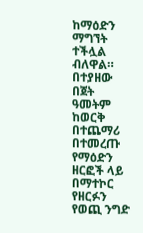ከማዕድን ማግኘት ተችሏል ብለዋል።
በተያዘው በጀት ዓመትም ከወርቅ በተጨማሪ በተመረጡ የማዕድን ዘርፎች ላይ በማተኮር የዘርፉን የወጪ ንግድ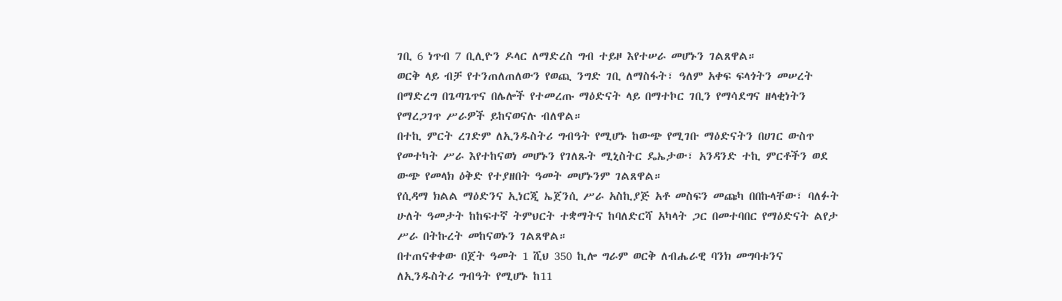ገቢ 6 ነጥብ 7 ቢሊዮን ዶላር ለማድረስ ግብ ተይዞ እየተሠራ መሆኑን ገልጸዋል።
ወርቅ ላይ ብቻ የተንጠለጠለውን የወጪ ንግድ ገቢ ለማስፋት፣ ዓለም አቀፍ ፍላጎትን መሠረት በማድረግ በጌጣጌጥና በሌሎች የተመረጡ ማዕድናት ላይ በማተኮር ገቢን የማሳደግና ዘላቂነትን የማረጋገጥ ሥራዎች ይከናወናሉ ብለዋል።
በተኪ ምርት ረገድም ለኢንዱስትሪ ግብዓት የሚሆኑ ከውጭ የሚገቡ ማዕድናትን በሀገር ውስጥ የመተካት ሥራ እየተከናወነ መሆኑን የገለጹት ሚኒስትር ዴኤታው፣ አንዳንድ ተኪ ምርቶችን ወደ ውጭ የመላክ ዕቅድ የተያዘበት ዓመት መሆኑንም ገልጸዋል።
የሲዳማ ክልል ማዕድንና ኢነርጂ ኤጀንሲ ሥራ አስኪያጅ አቶ መስፍን መጩካ በበኩላቸው፣ ባለፉት ሁለት ዓመታት ከከፍተኛ ትምህርት ተቋማትና ከባለድርሻ አካላት ጋር በመተባበር የማዕድናት ልየታ ሥራ በትኩረት መከናወኑን ገልጸዋል።
በተጠናቀቀው በጀት ዓመት 1 ሺህ 350 ኪሎ ግራም ወርቅ ለብሔራዊ ባንክ መግባቱንና ለኢንዱስትሪ ግብዓት የሚሆኑ ከ11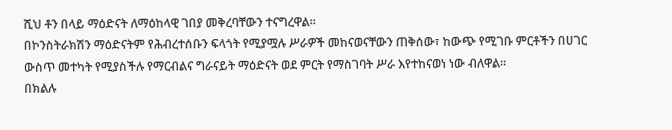ሺህ ቶን በላይ ማዕድናት ለማዕከላዊ ገበያ መቅረባቸውን ተናግረዋል።
በኮንስትራክሽን ማዕድናትም የሕብረተሰቡን ፍላጎት የሚያሟሉ ሥራዎች መከናወናቸውን ጠቅሰው፣ ከውጭ የሚገቡ ምርቶችን በሀገር ውስጥ መተካት የሚያስችሉ የማርብልና ግራናይት ማዕድናት ወደ ምርት የማስገባት ሥራ እየተከናወነ ነው ብለዋል።
በክልሉ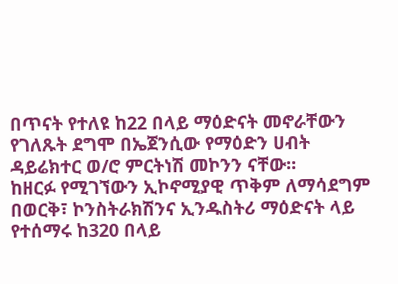በጥናት የተለዩ ከ22 በላይ ማዕድናት መኖራቸውን የገለጹት ደግሞ በኤጀንሲው የማዕድን ሀብት ዳይሬክተር ወ/ሮ ምርትነሽ መኮንን ናቸው።
ከዘርፉ የሚገኘውን ኢኮኖሚያዊ ጥቅም ለማሳደግም በወርቅ፣ ኮንስትራክሽንና ኢንዱስትሪ ማዕድናት ላይ የተሰማሩ ከ320 በላይ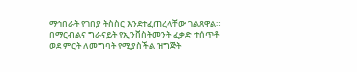ማኅበራት የገበያ ትስስር እንደተፈጠረላቸው ገልጸዋል።
በማርብልና ግራናይት የኢንቨስትመንት ፈቃድ ተሰጥቶ ወደ ምርት ለመግባት የሚያስችል ዝግጅት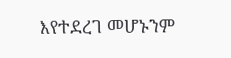እየተደረገ መሆኑንም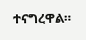ተናግረዋል።